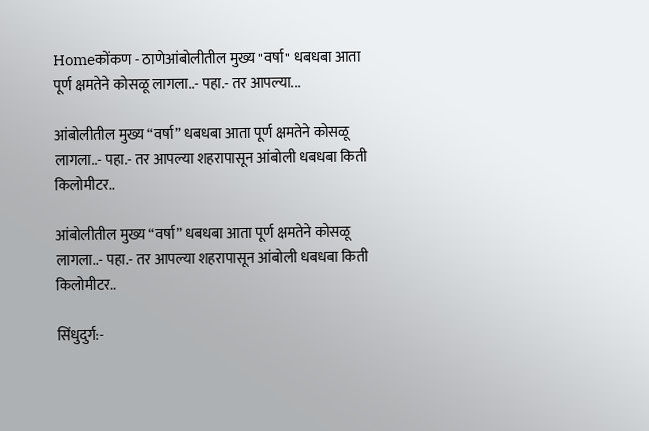Homeकोंकण - ठाणेआंबोलीतील मुख्य "वर्षा" धबधबा आता पूर्ण क्षमतेने कोसळू लागला..- पहा.- तर आपल्या...

आंबोलीतील मुख्य “वर्षा” धबधबा आता पूर्ण क्षमतेने कोसळू लागला..- पहा.- तर आपल्या शहरापासून आंबोली धबधबा किती किलोमीटर..

आंबोलीतील मुख्य “वर्षा” धबधबा आता पूर्ण क्षमतेने कोसळू लागला..- पहा.- तर आपल्या शहरापासून आंबोली धबधबा किती किलोमीटर..

सिंधुदुर्ग:-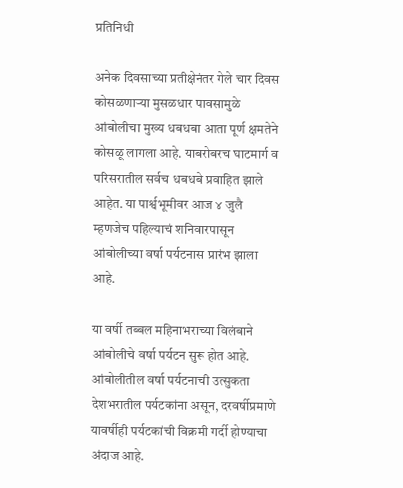प्रतिनिधी

अनेक दिवसाच्या प्रतीक्षेनंतर गेले चार दिवस कोसळणाऱ्या मुसळधार पावसामुळे आंबोलीचा मुख्य धबधबा आता पूर्ण क्षमतेने कोसळू लागला आहे. याबरोबरच घाटमार्ग व परिसरातील सर्वच धबधबे प्रवाहित झाले आहेत. या पार्श्वभूमीवर आज ४ जुलै म्हणजेच पहिल्याचं शनिवारपासून आंबोलीच्या वर्षा पर्यटनास प्रारंभ झाला आहे.

या वर्षी तब्बल महिनाभराच्या विलंबाने आंबोलीचे वर्षा पर्यटन सुरू होत आहे. आंबोलीतील वर्षा पर्यटनाची उत्सुकता देशभरातील पर्यटकांना असून, दरवर्षीप्रमाणे यावर्षीही पर्यटकांची विक्रमी गर्दी होण्याचा अंदाज आहे.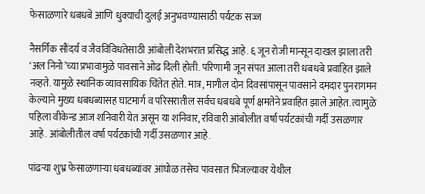फेसाळणारे धबधबे आणि धुक्याची दुलई अनुभवण्यासाठी पर्यटक सज्ज

नैसर्गिक सौंदर्य व जैवविविधतेसाठी आंबोली देशभरात प्रसिद्ध आहे. ६ जून रोजी मान्सून दाखल झाला तरी ‘अल निनो’च्या प्रभावामुळे पावसाने ओढ दिली होती. परिणामी जून संपत आला तरी धबधबे प्रवाहित झाले नव्हते. यामुळे स्थानिक व्यावसायिक चिंतेत होते. मात्र, मागील दोन दिवसांपासून पावसाने दमदार पुनरागमन केल्याने मुख्य धबधब्यासह घाटमार्ग व परिसरातील सर्वच धबधबे पूर्ण क्षमतेने प्रवाहित झाले आहेत. त्यामुळे पहिला वीकेन्ड आज शनिवारी येत असून या शनिवार, रविवारी आंबोलीत वर्षा पर्यटकांची गर्दी उसळणार आहे. आंबोलीतील वर्षा पर्यटकांची गर्दी उसळणार आहे.

पांढऱ्या शुभ्र फेसाळणाऱ्या धबधब्यांवर आंघोळ तसेच पावसात भिजल्यावर येथील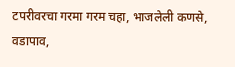टपरीवरचा गरमा गरम चहा, भाजलेली कणसे, वडापाव,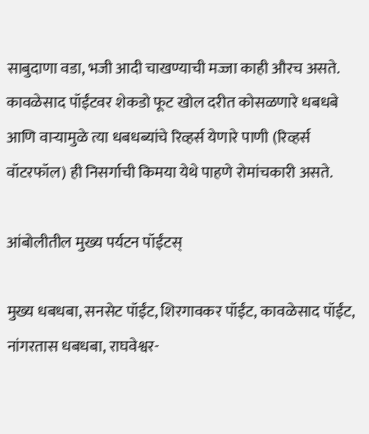साबुदाणा वडा, भजी आदी चाखण्याची मज्जा काही औरच असते. कावळेसाद पॉईंटवर शेकडो फूट खोल दरीत कोसळणारे धबधबे आणि वाऱ्यामुळे त्या धबधब्यांचे रिव्हर्स येणारे पाणी (रिव्हर्स वॉटरफॉल) ही निसर्गाची किमया येथे पाहणे रोमांचकारी असते.

आंबोलीतील मुख्य पर्यटन पॉईंटस्

मुख्य धबधबा, सनसेट पॉईंट, शिरगावकर पॉईंट, कावळेसाद पॉईंट, नांगरतास धबधबा, राघवेश्वर-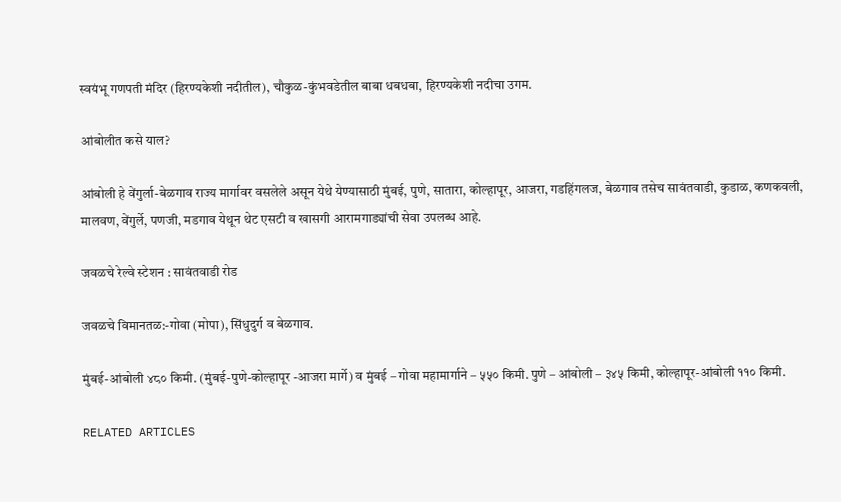स्वयंभू गणपती मंदिर (हिरण्यकेशी नदीतील), चौकुळ-कुंभवडेतील बाबा धबधबा, हिरण्यकेशी नदीचा उगम.

आंबोलीत कसे याल?

आंबोली हे वेंगुर्ला-बेळगाव राज्य मार्गावर वसलेले असून येथे येण्यासाठी मुंबई, पुणे, सातारा, कोल्हापूर, आजरा, गडहिंगलज, बेळगाव तसेच सावंतवाडी, कुडाळ, कणकवली, मालवण, वेंगुर्ले, पणजी, मडगाव येथून थेट एसटी व खासगी आरामगाड्यांची सेवा उपलब्ध आहे.

जवळचे रेल्वे स्टेशन : सावंतवाडी रोड

जवळचे विमानतळ:-गोवा (मोपा), सिंधुदुर्ग व बेळगाव.

मुंबई-आंबोली ४८० किमी. (मुंबई-पुणे-कोल्हापूर -आजरा मार्गे) व मुंबई – गोवा महामार्गाने – ५५० किमी. पुणे – आंबोली – ३४५ किमी, कोल्हापूर-आंबोली ११० किमी.

RELATED ARTICLES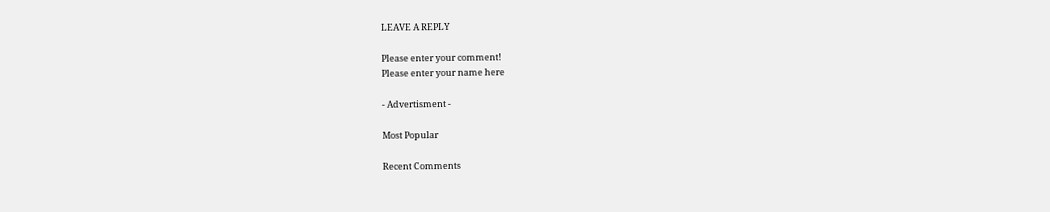LEAVE A REPLY

Please enter your comment!
Please enter your name here

- Advertisment -

Most Popular

Recent Comments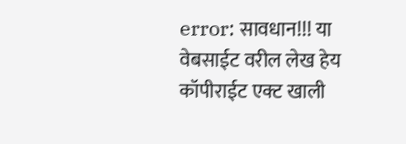error: सावधान!!! या वेबसाईट वरील लेख हेय कॉपीराईट एक्ट खाली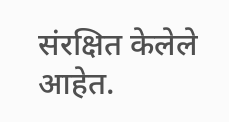संरक्षित केलेले आहेत.